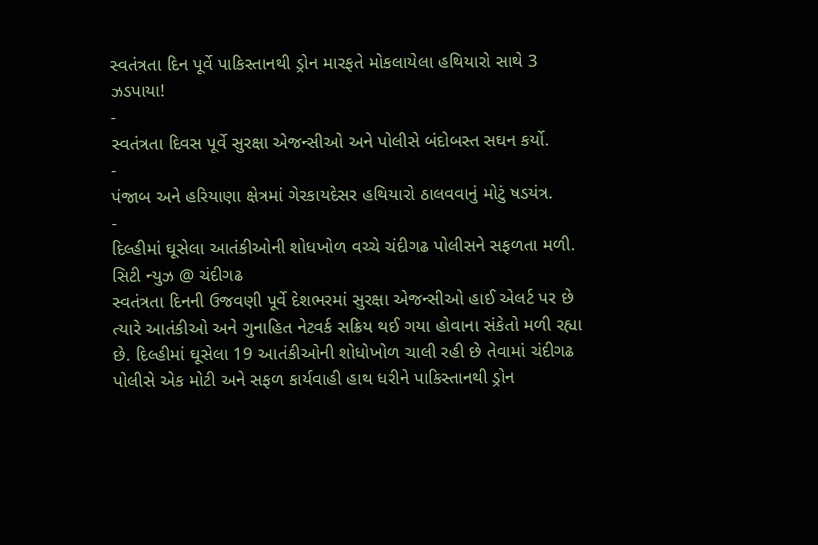સ્વતંત્રતા દિન પૂર્વે પાકિસ્તાનથી ડ્રોન મારફતે મોકલાયેલા હથિયારો સાથે 3 ઝડપાયા!
-
સ્વતંત્રતા દિવસ પૂર્વે સુરક્ષા એજન્સીઓ અને પોલીસે બંદોબસ્ત સઘન કર્યો.
-
પંજાબ અને હરિયાણા ક્ષેત્રમાં ગેરકાયદેસર હથિયારો ઠાલવવાનું મોટું ષડયંત્ર.
-
દિલ્હીમાં ઘૂસેલા આતંકીઓની શોધખોળ વચ્ચે ચંદીગઢ પોલીસને સફળતા મળી.
સિટી ન્યુઝ @ ચંદીગઢ
સ્વતંત્રતા દિનની ઉજવણી પૂર્વે દેશભરમાં સુરક્ષા એજન્સીઓ હાઈ એલર્ટ પર છે ત્યારે આતંકીઓ અને ગુનાહિત નેટવર્ક સક્રિય થઈ ગયા હોવાના સંકેતો મળી રહ્યા છે. દિલ્હીમાં ઘૂસેલા 19 આતંકીઓની શોધોખોળ ચાલી રહી છે તેવામાં ચંદીગઢ પોલીસે એક મોટી અને સફળ કાર્યવાહી હાથ ધરીને પાકિસ્તાનથી ડ્રોન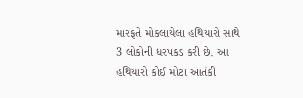મારફતે મોકલાયેલા હથિયારો સાથે 3 લોકોની ધરપકડ કરી છે. આ હથિયારો કોઈ મોટા આતંકી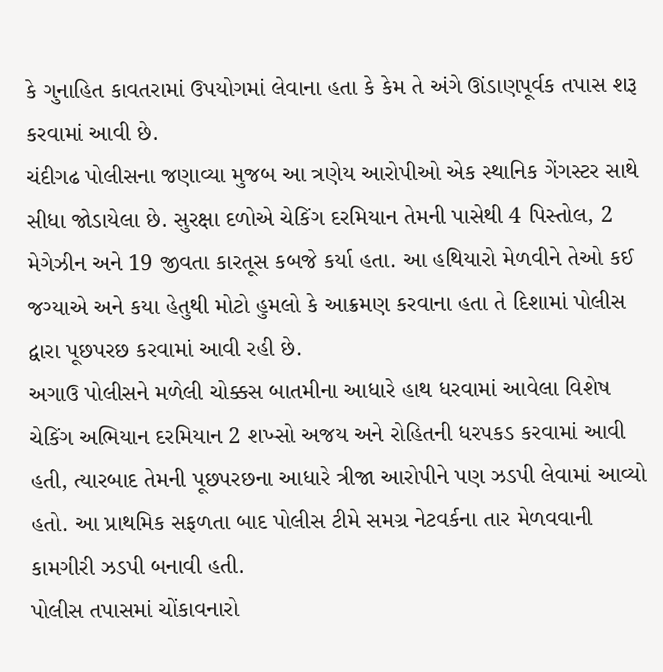કે ગુનાહિત કાવતરામાં ઉપયોગમાં લેવાના હતા કે કેમ તે અંગે ઊંડાણપૂર્વક તપાસ શરૂ કરવામાં આવી છે.
ચંદીગઢ પોલીસના જણાવ્યા મુજબ આ ત્રણેય આરોપીઓ એક સ્થાનિક ગેંગસ્ટર સાથે સીધા જોડાયેલા છે. સુરક્ષા દળોએ ચેકિંગ દરમિયાન તેમની પાસેથી 4 પિસ્તોલ, 2 મેગેઝીન અને 19 જીવતા કારતૂસ કબજે કર્યા હતા. આ હથિયારો મેળવીને તેઓ કઈ જગ્યાએ અને કયા હેતુથી મોટો હુમલો કે આક્રમણ કરવાના હતા તે દિશામાં પોલીસ દ્વારા પૂછપરછ કરવામાં આવી રહી છે.
અગાઉ પોલીસને મળેલી ચોક્કસ બાતમીના આધારે હાથ ધરવામાં આવેલા વિશેષ ચેકિંગ અભિયાન દરમિયાન 2 શખ્સો અજય અને રોહિતની ધરપકડ કરવામાં આવી હતી, ત્યારબાદ તેમની પૂછપરછના આધારે ત્રીજા આરોપીને પણ ઝડપી લેવામાં આવ્યો હતો. આ પ્રાથમિક સફળતા બાદ પોલીસ ટીમે સમગ્ર નેટવર્કના તાર મેળવવાની કામગીરી ઝડપી બનાવી હતી.
પોલીસ તપાસમાં ચોંકાવનારો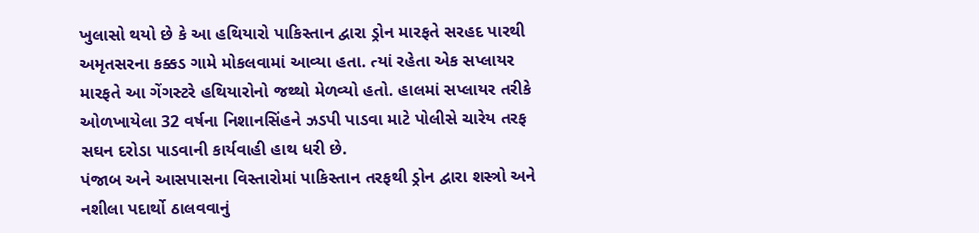ખુલાસો થયો છે કે આ હથિયારો પાકિસ્તાન દ્વારા ડ્રોન મારફતે સરહદ પારથી અમૃતસરના કક્કડ ગામે મોકલવામાં આવ્યા હતા. ત્યાં રહેતા એક સપ્લાયર મારફતે આ ગેંગસ્ટરે હથિયારોનો જથ્થો મેળવ્યો હતો. હાલમાં સપ્લાયર તરીકે ઓળખાયેલા 32 વર્ષના નિશાનસિંહને ઝડપી પાડવા માટે પોલીસે ચારેય તરફ સઘન દરોડા પાડવાની કાર્યવાહી હાથ ધરી છે.
પંજાબ અને આસપાસના વિસ્તારોમાં પાકિસ્તાન તરફથી ડ્રોન દ્વારા શસ્ત્રો અને નશીલા પદાર્થો ઠાલવવાનું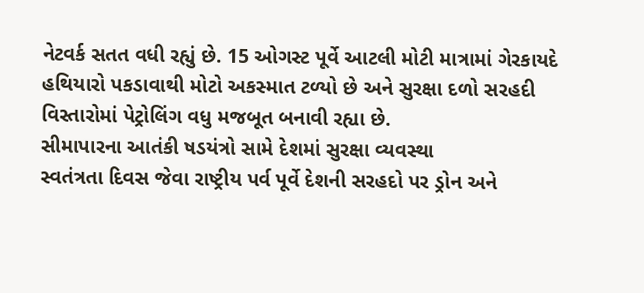નેટવર્ક સતત વધી રહ્યું છે. 15 ઓગસ્ટ પૂર્વે આટલી મોટી માત્રામાં ગેરકાયદે હથિયારો પકડાવાથી મોટો અકસ્માત ટળ્યો છે અને સુરક્ષા દળો સરહદી વિસ્તારોમાં પેટ્રોલિંગ વધુ મજબૂત બનાવી રહ્યા છે.
સીમાપારના આતંકી ષડયંત્રો સામે દેશમાં સુરક્ષા વ્યવસ્થા
સ્વતંત્રતા દિવસ જેવા રાષ્ટ્રીય પર્વ પૂર્વે દેશની સરહદો પર ડ્રોન અને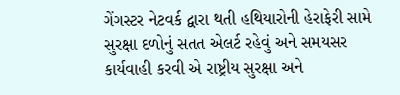ગેંગસ્ટર નેટવર્ક દ્વારા થતી હથિયારોની હેરાફેરી સામે સુરક્ષા દળોનું સતત એલર્ટ રહેવું અને સમયસર કાર્યવાહી કરવી એ રાષ્ટ્રીય સુરક્ષા અને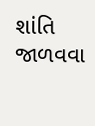શાંતિ જાળવવા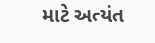માટે અત્યંત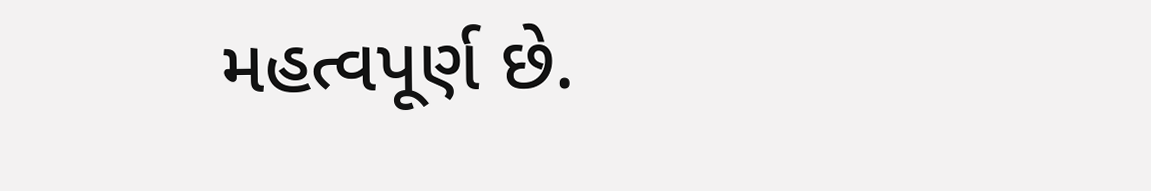મહત્વપૂર્ણ છે.